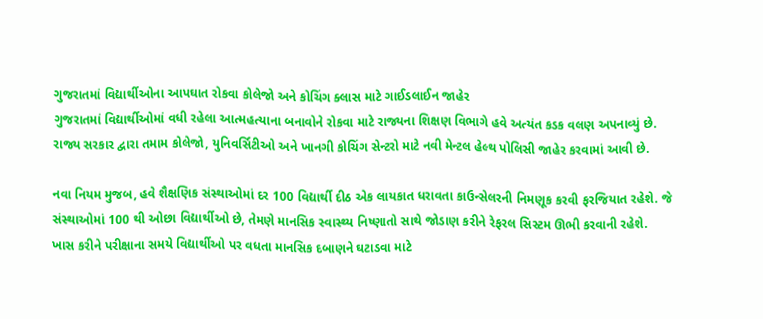ગુજરાતમાં વિદ્યાર્થીઓના આપઘાત રોકવા કોલેજો અને કોચિંગ ક્લાસ માટે ગાઈડલાઈન જાહેર
ગુજરાતમાં વિદ્યાર્થીઓમાં વધી રહેલા આત્મહત્યાના બનાવોને રોકવા માટે રાજ્યના શિક્ષણ વિભાગે હવે અત્યંત કડક વલણ અપનાવ્યું છે.
રાજ્ય સરકાર દ્વારા તમામ કોલેજો, યુનિવર્સિટીઓ અને ખાનગી કોચિંગ સેન્ટરો માટે નવી મેન્ટલ હેલ્થ પોલિસી જાહેર કરવામાં આવી છે.

નવા નિયમ મુજબ, હવે શૈક્ષણિક સંસ્થાઓમાં દર 100 વિદ્યાર્થી દીઠ એક લાયકાત ધરાવતા કાઉન્સેલરની નિમણૂક કરવી ફરજિયાત રહેશે. જે સંસ્થાઓમાં 100 થી ઓછા વિદ્યાર્થીઓ છે, તેમણે માનસિક સ્વાસ્થ્ય નિષ્ણાતો સાથે જોડાણ કરીને રેફરલ સિસ્ટમ ઊભી કરવાની રહેશે.
ખાસ કરીને પરીક્ષાના સમયે વિદ્યાર્થીઓ પર વધતા માનસિક દબાણને ઘટાડવા માટે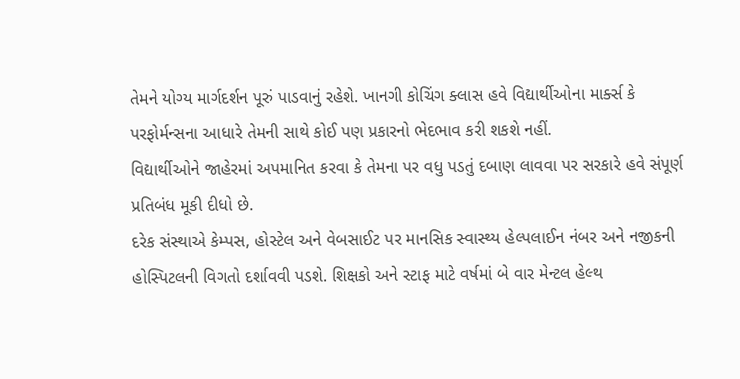તેમને યોગ્ય માર્ગદર્શન પૂરું પાડવાનું રહેશે. ખાનગી કોચિંગ ક્લાસ હવે વિદ્યાર્થીઓના માર્ક્સ કે પરફોર્મન્સના આધારે તેમની સાથે કોઈ પણ પ્રકારનો ભેદભાવ કરી શકશે નહીં.
વિદ્યાર્થીઓને જાહેરમાં અપમાનિત કરવા કે તેમના પર વધુ પડતું દબાણ લાવવા પર સરકારે હવે સંપૂર્ણ પ્રતિબંધ મૂકી દીધો છે.
દરેક સંસ્થાએ કેમ્પસ, હોસ્ટેલ અને વેબસાઈટ પર માનસિક સ્વાસ્થ્ય હેલ્પલાઈન નંબર અને નજીકની હોસ્પિટલની વિગતો દર્શાવવી પડશે. શિક્ષકો અને સ્ટાફ માટે વર્ષમાં બે વાર મેન્ટલ હેલ્થ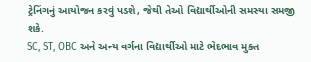ટ્રેનિંગનું આયોજન કરવું પડશે, જેથી તેઓ વિદ્યાર્થીઓની સમસ્યા સમજી શકે.
SC, ST, OBC અને અન્ય વર્ગના વિદ્યાર્થીઓ માટે ભેદભાવ મુક્ત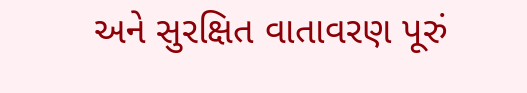અને સુરક્ષિત વાતાવરણ પૂરું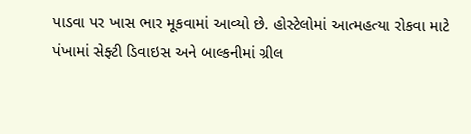પાડવા પર ખાસ ભાર મૂકવામાં આવ્યો છે. હોસ્ટેલોમાં આત્મહત્યા રોકવા માટે પંખામાં સેફ્ટી ડિવાઇસ અને બાલ્કનીમાં ગ્રીલ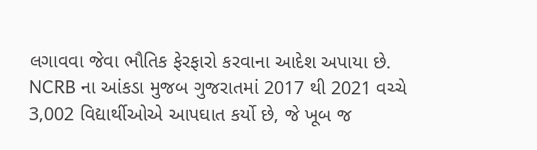લગાવવા જેવા ભૌતિક ફેરફારો કરવાના આદેશ અપાયા છે.
NCRB ના આંકડા મુજબ ગુજરાતમાં 2017 થી 2021 વચ્ચે 3,002 વિદ્યાર્થીઓએ આપઘાત કર્યો છે, જે ખૂબ જ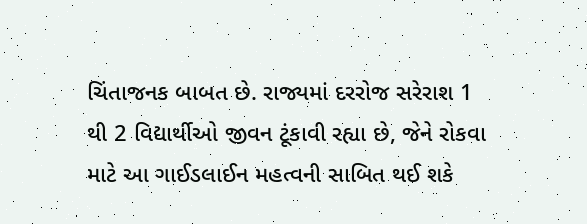ચિંતાજનક બાબત છે. રાજ્યમાં દરરોજ સરેરાશ 1 થી 2 વિદ્યાર્થીઓ જીવન ટૂંકાવી રહ્યા છે, જેને રોકવા માટે આ ગાઈડલાઈન મહત્વની સાબિત થઈ શકે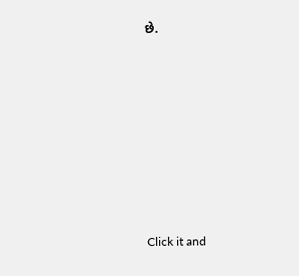છે.












Click it and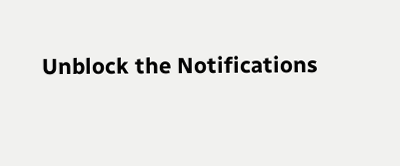Unblock the Notifications